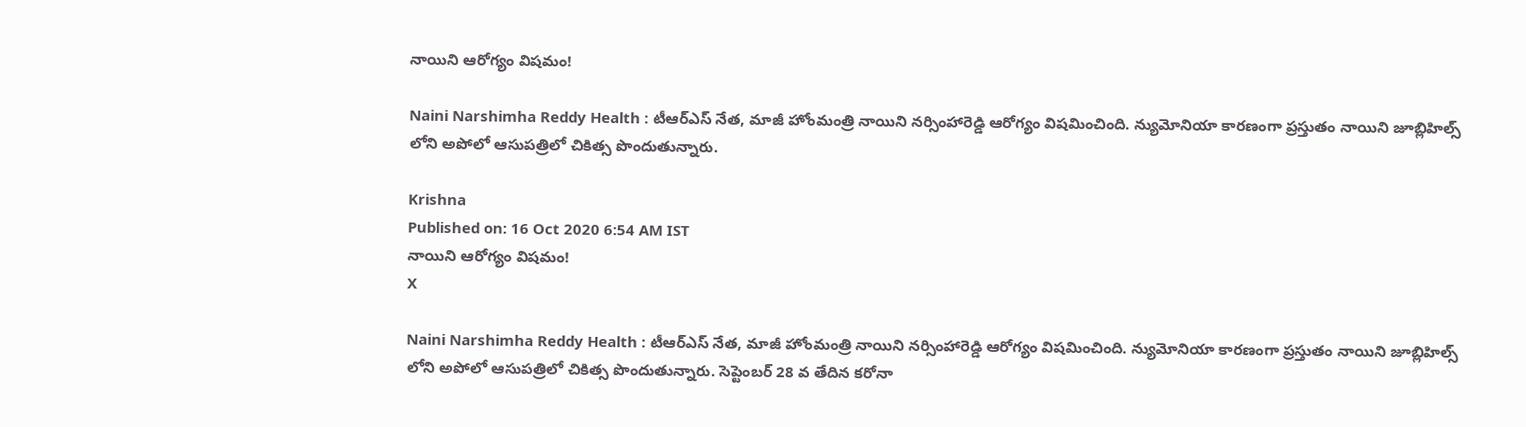నాయిని ఆరోగ్యం విషమం!

Naini Narshimha Reddy Health : టీఆర్ఎస్ నేత, మాజీ హోంమంత్రి నాయిని నర్సింహారెడ్డి ఆరోగ్యం విషమించింది. న్యుమోనియా కారణంగా ప్రస్తుతం నాయిని జూబ్లిహిల్స్ లోని అపోలో ఆసుపత్రిలో చికిత్స పొందుతున్నారు.

Krishna
Published on: 16 Oct 2020 6:54 AM IST
నాయిని ఆరోగ్యం విషమం!
X

Naini Narshimha Reddy Health : టీఆర్ఎస్ నేత, మాజీ హోంమంత్రి నాయిని నర్సింహారెడ్డి ఆరోగ్యం విషమించింది. న్యుమోనియా కారణంగా ప్రస్తుతం నాయిని జూబ్లిహిల్స్ లోని అపోలో ఆసుపత్రిలో చికిత్స పొందుతున్నారు. సెప్టెంబర్ 28 వ తేదిన కరోనా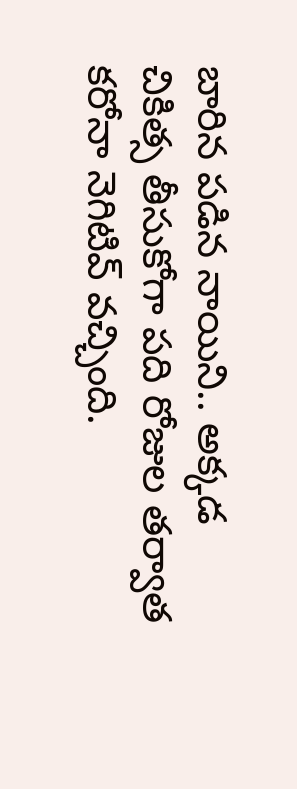బారిన పడిన నాయిని.. అక్కడ చికిత్స తీసుకోగా పది రోజుల తర్వాత కరోనా నెగిటివ్ వచ్చింది.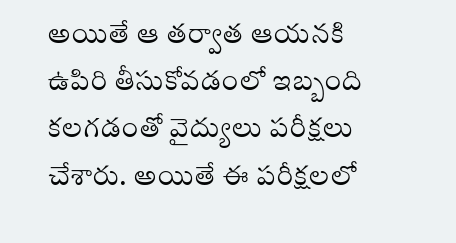అయితే ఆ తర్వాత ఆయనకి ఉపిరి తీసుకోవడంలో ఇబ్బంది కలగడంతో వైద్యులు పరీక్షలు చేశారు. అయితే ఈ పరీక్షలలో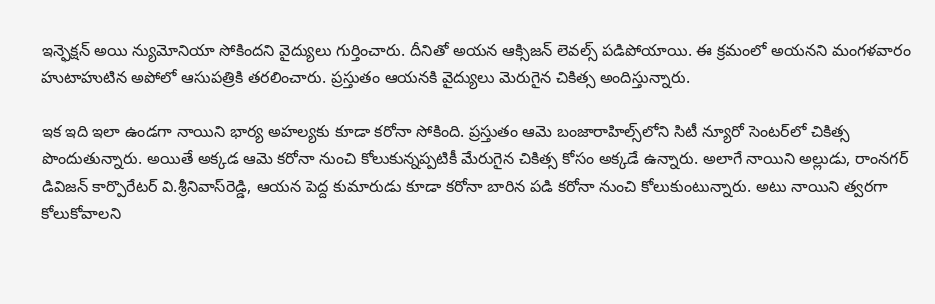ఇన్ఫెక్షన్ అయి న్యుమోనియా సోకిందని వైద్యులు గుర్తించారు. దీనితో అయన ఆక్సిజన్‌ లెవల్స్‌ పడిపోయాయి. ఈ క్రమంలో అయనని మంగళవారం హుటాహుటిన అపోలో ఆసుపత్రికి తరలించారు. ప్రస్తుతం ఆయనకి వైద్యులు మెరుగైన చికిత్స అందిస్తున్నారు.

ఇక ఇది ఇలా ఉండగా నాయిని భార్య అహల్యకు కూడా కరోనా సోకింది. ప్రస్తుతం ఆమె బంజారాహిల్స్‌లోని సిటీ న్యూరో సెంటర్‌లో చికిత్స పొందుతున్నారు. అయితే అక్కడ ఆమె కరోనా నుంచి కోలుకున్నప్పటికీ మేరుగైన చికిత్స కోసం అక్కడే ఉన్నారు. అలాగే నాయిని అల్లుడు, రాంనగర్‌ డివిజన్‌ కార్పొరేటర్‌ వి.శ్రీనివాస్‌రెడ్డి, ఆయన పెద్ద కుమారుడు కూడా కరోనా బారిన పడి కరోనా నుంచి కోలుకుంటున్నారు. అటు నాయిని త్వరగా కోలుకోవాలని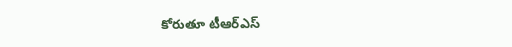కోరుతూ టీఆర్ఎస్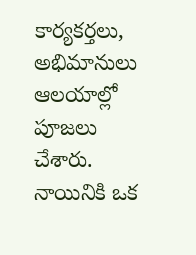కార్యకర్తలు, అభిమానులు ఆలయాల్లో పూజలు చేశారు. నాయినికి ఒక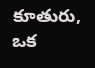కూతురు, ఒక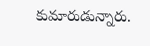కుమారుడున్నారు.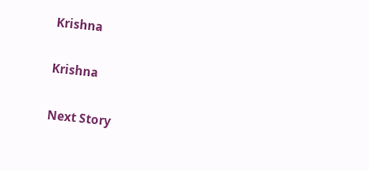Krishna

Krishna

Next Story